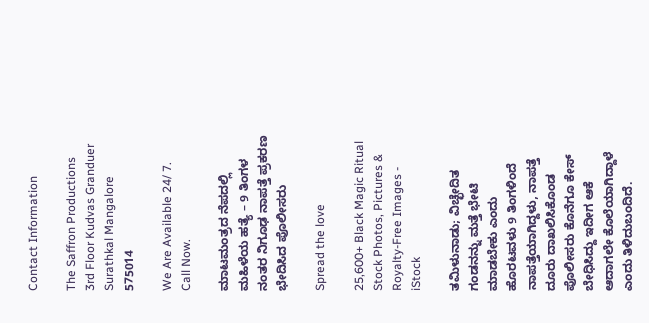Contact Information

The Saffron Productions
3rd Floor Kudvas Granduer
Surathkal Mangalore 575014

We Are Available 24/ 7. Call Now.

ಮಾಟಮಂತ್ರದ ನೆಪದಲ್ಲಿ ಮಹಿಳೆಯ ಹತ್ಯೆ – 9 ತಿಂಗಳ ನಂತರ ನಿಗೂಢ ನಾಪತ್ತೆ ಪ್ರಕರಣ ಭೇದಿಸಿದ ಪೊಲೀಸರು

Spread the love

25,600+ Black Magic Ritual Stock Photos, Pictures & Royalty-Free Images -  iStock

ತಮಿಳುನಾಡು; ವಿಚ್ಛೇದಿತ ಗಂಡನನ್ನು ಮತ್ತೆ ಭೇಟಿ ಮಾಡಬೇಕು ಎಂದು ಹೊರಟವಳು 9 ತಿಂಗಳಿಂದೆ ನಾಪತ್ತೆಯಾಗಿದ್ದಳು, ನಾಪತ್ತೆ ದೂರು ದಾಖಲಿಸಿಕೊಂಡ ಪೊಲೀಸರು ಕೊನೆಗೂ ಕೇಸ್ ಬೇಧಿಸಿದ್ದು ಇದೀಗ ಆಕೆ ಆದಾಗಲೇ ಕೊಲೆಯಾಗಿದ್ದಾಳೆ ಎಂದು ತಿಳಿದುಬಂದಿದೆ.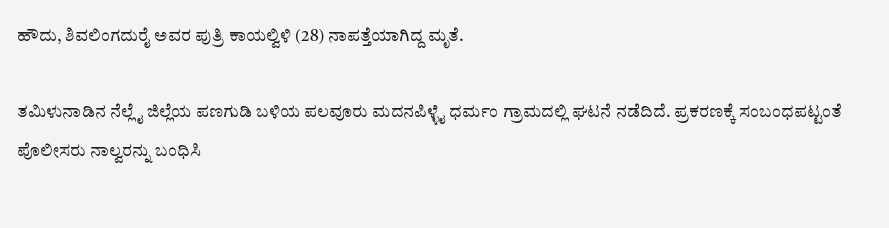ಹೌದು, ಶಿವಲಿಂಗದುರೈ ಅವರ ಪುತ್ರಿ ಕಾಯಲ್ವಿಳಿ (28) ನಾಪತ್ತೆಯಾಗಿದ್ದ ಮೃತೆ.

ತಮಿಳುನಾಡಿನ ನೆಲ್ಲೈ ಜಿಲ್ಲೆಯ ಪಣಗುಡಿ ಬಳಿಯ ಪಲವೂರು ಮದನಪಿಳ್ಳೈ ಧರ್ಮಂ ಗ್ರಾಮದಲ್ಲಿ ಘಟನೆ ನಡೆದಿದೆ. ಪ್ರಕರಣಕ್ಕೆ ಸಂಬಂಧಪಟ್ಟಂತೆ ಪೊಲೀಸರು ನಾಲ್ವರನ್ನು ಬಂಧಿಸಿ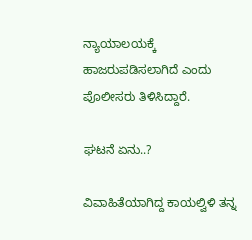ನ್ಯಾಯಾಲಯಕ್ಕೆ ಹಾಜರುಪಡಿಸಲಾಗಿದೆ ಎಂದು ಪೊಲೀಸರು ತಿಳಿಸಿದ್ದಾರೆ.

ಘಟನೆ ಏನು..?

ವಿವಾಹಿತೆಯಾಗಿದ್ದ ಕಾಯಲ್ವಿಳಿ ತನ್ನ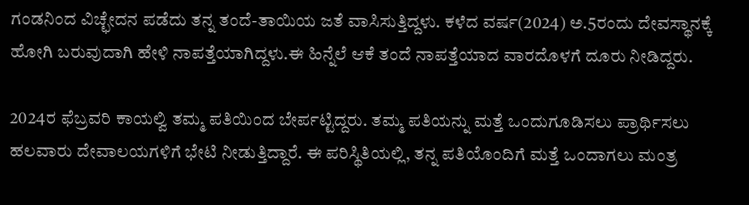ಗಂಡನಿಂದ ವಿಚ್ಛೇದನ ಪಡೆದು ತನ್ನ ತಂದೆ-ತಾಯಿಯ ಜತೆ ವಾಸಿಸುತ್ತಿದ್ದಳು. ಕಳೆದ ವರ್ಷ(2024) ಅ.5ರಂದು ದೇವಸ್ಥಾನಕ್ಕೆ ಹೋಗಿ ಬರುವುದಾಗಿ ಹೇಳಿ ನಾಪತ್ತೆಯಾಗಿದ್ದಳು.ಈ ಹಿನ್ನೆಲೆ ಆಕೆ ತಂದೆ ನಾಪತ್ತೆಯಾದ ವಾರದೊಳಗೆ ದೂರು ನೀಡಿದ್ದರು.

2024ರ ಫೆಬ್ರವರಿ ಕಾಯಲ್ವಿ ತಮ್ಮ ಪತಿಯಿಂದ ಬೇರ್ಪಟ್ಟಿದ್ದರು. ತಮ್ಮ ಪತಿಯನ್ನು ಮತ್ತೆ ಒಂದುಗೂಡಿಸಲು ಪ್ರಾರ್ಥಿಸಲು ಹಲವಾರು ದೇವಾಲಯಗಳಿಗೆ ಭೇಟಿ ನೀಡುತ್ತಿದ್ದಾರೆ. ಈ ಪರಿಸ್ಥಿತಿಯಲ್ಲಿ, ತನ್ನ ಪತಿಯೊಂದಿಗೆ ಮತ್ತೆ ಒಂದಾಗಲು ಮಂತ್ರ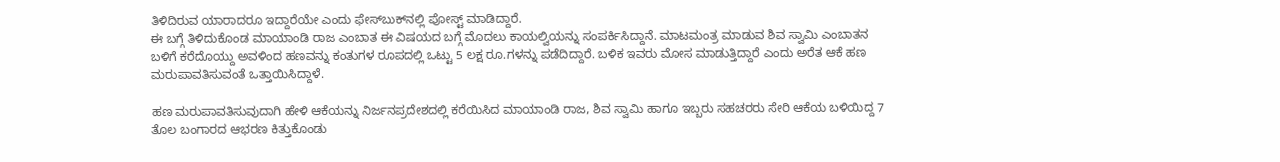ತಿಳಿದಿರುವ ಯಾರಾದರೂ ಇದ್ದಾರೆಯೇ ಎಂದು ಫೇಸ್‌ಬುಕ್‌ನಲ್ಲಿ ಪೋಸ್ಟ್ ಮಾಡಿದ್ದಾರೆ.
ಈ ಬಗ್ಗೆ ತಿಳಿದುಕೊಂಡ ಮಾಯಾಂಡಿ ರಾಜ ಎಂಬಾತ ಈ ವಿಷಯದ ಬಗ್ಗೆ ಮೊದಲು ಕಾಯಲ್ವಿಯನ್ನು ಸಂಪರ್ಕಿಸಿದ್ದಾನೆ. ಮಾಟಮಂತ್ರ ಮಾಡುವ ಶಿವ ಸ್ವಾಮಿ ಎಂಬಾತನ ಬಳಿಗೆ ಕರೆದೊಯ್ದು ಅವಳಿಂದ ಹಣವನ್ನು ಕಂತುಗಳ ರೂಪದಲ್ಲಿ ಒಟ್ಟು 5 ಲಕ್ಷ ರೂ.ಗಳನ್ನು ಪಡೆದಿದ್ದಾರೆ. ಬಳಿಕ ಇವರು ಮೋಸ ಮಾಡುತ್ತಿದ್ದಾರೆ ಎಂದು ಅರೆತ ಆಕೆ ಹಣ ಮರುಪಾವತಿಸುವಂತೆ ಒತ್ತಾಯಿಸಿದ್ದಾಳೆ.

ಹಣ ಮರುಪಾವತಿಸುವುದಾಗಿ ಹೇಳಿ ಆಕೆಯನ್ನು ನಿರ್ಜನಪ್ರದೇಶದಲ್ಲಿ ಕರೆಯಿಸಿದ ಮಾಯಾಂಡಿ ರಾಜ, ಶಿವ ಸ್ವಾಮಿ ಹಾಗೂ ಇಬ್ಬರು ಸಹಚರರು ಸೇರಿ ಆಕೆಯ ಬಳಿಯಿದ್ದ 7 ತೊಲ ಬಂಗಾರದ ಆಭರಣ ಕಿತ್ತುಕೊಂಡು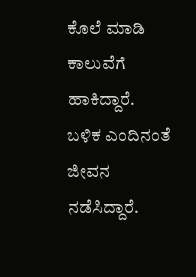ಕೊಲೆ ಮಾಡಿ ಕಾಲುವೆಗೆ ಹಾಕಿದ್ದಾರೆ. ಬಳಿಕ ಎಂದಿನಂತೆ ಜೀವನ ನಡೆಸಿದ್ದಾರೆ.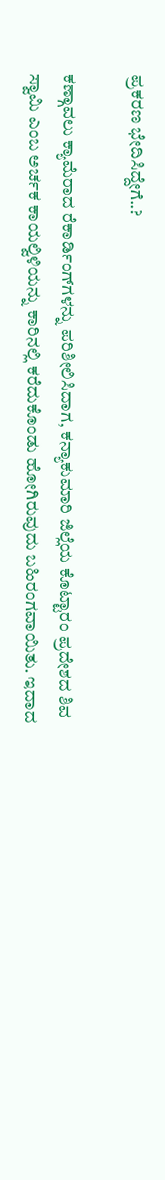ಪ್ರಕರಣ ಭೇದಿಸಿದ್ದೇಗೆ..?

ಕಣ್ಗಾವಲು ಕ್ಯಾಮೆರಾದ ರೆಕಾರ್ಡಿಂಗ್‌ಗಳನ್ನು ಪರಿಶೀಲಿಸಿದಾಗ, ಕನ್ಯಾಕುಮಾರಿ ಜಿಲ್ಲೆಯ ಕೊಟ್ಟಾರಂ ಪ್ರದೇಶದ ಶಿವ ಸ್ವಾಮಿ ಎಂಬ ಅರ್ಚಕ ಕಾಯಲ್ವಿಳಿಯನ್ನು ಕಾರಿನಲ್ಲಿ ಕರೆದುಕೊಂಡು ಹೋಗಿರುವುದು ಬಹಿರಂಗವಾಯಿತು. ಇದಾದ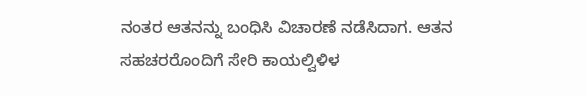ನಂತರ ಆತನನ್ನು ಬಂಧಿಸಿ ವಿಚಾರಣೆ ನಡೆಸಿದಾಗ. ಆತನ ಸಹಚರರೊಂದಿಗೆ ಸೇರಿ ಕಾಯಲ್ವಿಳಿಳ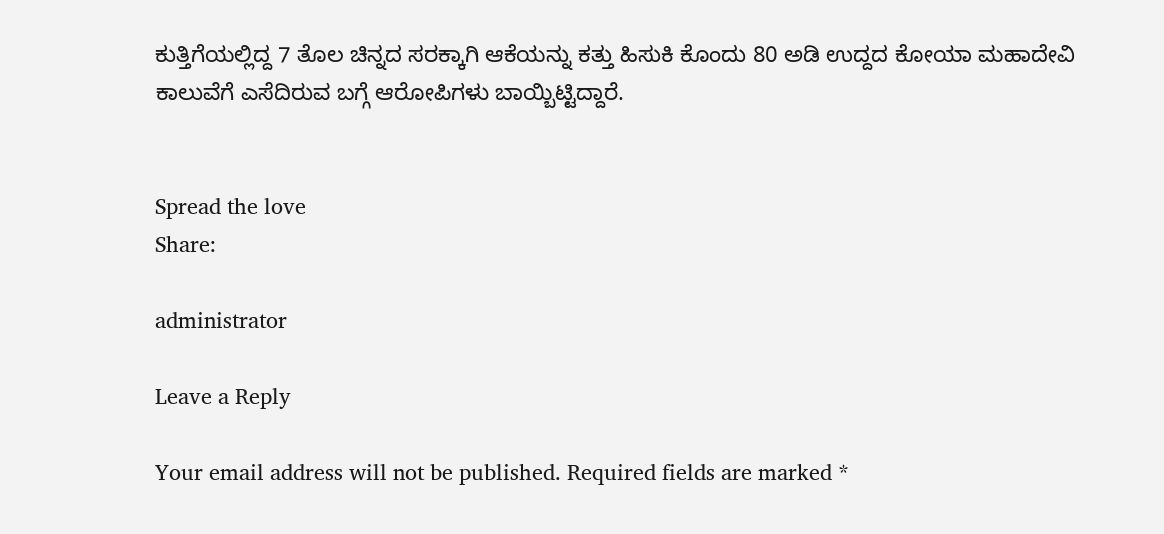ಕುತ್ತಿಗೆಯಲ್ಲಿದ್ದ 7 ತೊಲ ಚಿನ್ನದ ಸರಕ್ಕಾಗಿ ಆಕೆಯನ್ನು ಕತ್ತು ಹಿಸುಕಿ ಕೊಂದು 80 ಅಡಿ ಉದ್ದದ ಕೋಯಾ ಮಹಾದೇವಿ ಕಾಲುವೆಗೆ ಎಸೆದಿರುವ ಬಗ್ಗೆ ಆರೋಪಿಗಳು ಬಾಯ್ಬಿಟ್ಟಿದ್ದಾರೆ.


Spread the love
Share:

administrator

Leave a Reply

Your email address will not be published. Required fields are marked *